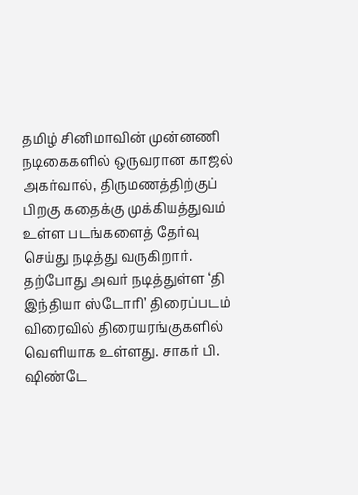தமிழ் சினிமாவின் முன்னணி நடிகைகளில் ஒருவரான காஜல் அகர்வால், திருமணத்திற்குப் பிறகு கதைக்கு முக்கியத்துவம் உள்ள படங்களைத் தேர்வு செய்து நடித்து வருகிறார். தற்போது அவர் நடித்துள்ள ‘தி இந்தியா ஸ்டோரி’ திரைப்படம் விரைவில் திரையரங்குகளில் வெளியாக உள்ளது. சாகர் பி. ஷிண்டே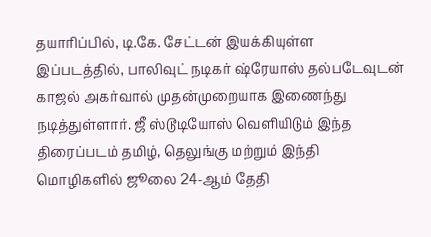தயாரிப்பில், டி.கே. சேட்டன் இயக்கியுள்ள இப்படத்தில், பாலிவுட் நடிகர் ஷ்ரேயாஸ் தல்படேவுடன் காஜல் அகர்வால் முதன்முறையாக இணைந்து நடித்துள்ளார். ஜீ ஸ்டூடியோஸ் வெளியிடும் இந்த திரைப்படம் தமிழ், தெலுங்கு மற்றும் இந்தி மொழிகளில் ஜூலை 24-ஆம் தேதி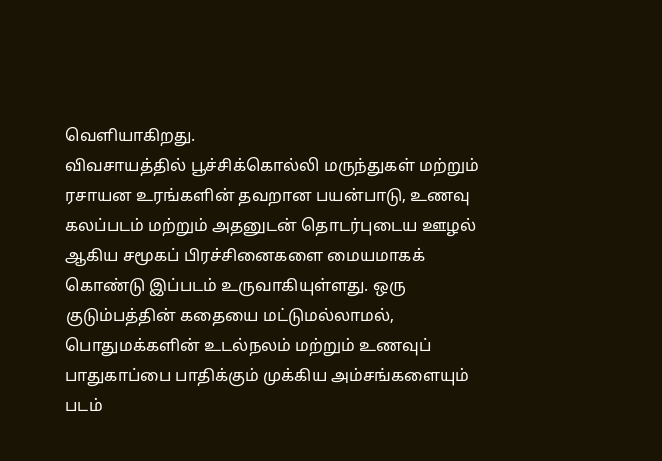வெளியாகிறது.
விவசாயத்தில் பூச்சிக்கொல்லி மருந்துகள் மற்றும் ரசாயன உரங்களின் தவறான பயன்பாடு, உணவு கலப்படம் மற்றும் அதனுடன் தொடர்புடைய ஊழல் ஆகிய சமூகப் பிரச்சினைகளை மையமாகக் கொண்டு இப்படம் உருவாகியுள்ளது. ஒரு குடும்பத்தின் கதையை மட்டுமல்லாமல், பொதுமக்களின் உடல்நலம் மற்றும் உணவுப் பாதுகாப்பை பாதிக்கும் முக்கிய அம்சங்களையும் படம்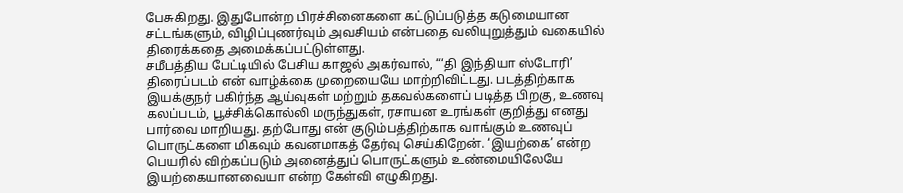பேசுகிறது. இதுபோன்ற பிரச்சினைகளை கட்டுப்படுத்த கடுமையான சட்டங்களும், விழிப்புணர்வும் அவசியம் என்பதை வலியுறுத்தும் வகையில் திரைக்கதை அமைக்கப்பட்டுள்ளது.
சமீபத்திய பேட்டியில் பேசிய காஜல் அகர்வால், “‘தி இந்தியா ஸ்டோரி’ திரைப்படம் என் வாழ்க்கை முறையையே மாற்றிவிட்டது. படத்திற்காக இயக்குநர் பகிர்ந்த ஆய்வுகள் மற்றும் தகவல்களைப் படித்த பிறகு, உணவு கலப்படம், பூச்சிக்கொல்லி மருந்துகள், ரசாயன உரங்கள் குறித்து எனது பார்வை மாறியது. தற்போது என் குடும்பத்திற்காக வாங்கும் உணவுப் பொருட்களை மிகவும் கவனமாகத் தேர்வு செய்கிறேன். ‘இயற்கை’ என்ற பெயரில் விற்கப்படும் அனைத்துப் பொருட்களும் உண்மையிலேயே இயற்கையானவையா என்ற கேள்வி எழுகிறது.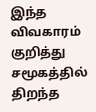இந்த விவகாரம் குறித்து சமூகத்தில் திறந்த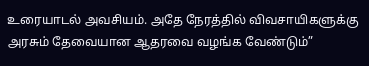உரையாடல் அவசியம். அதே நேரத்தில் விவசாயிகளுக்கு அரசும் தேவையான ஆதரவை வழங்க வேண்டும்”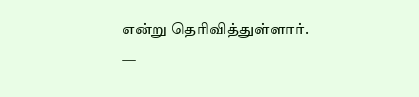என்று தெரிவித்துள்ளார்.
—